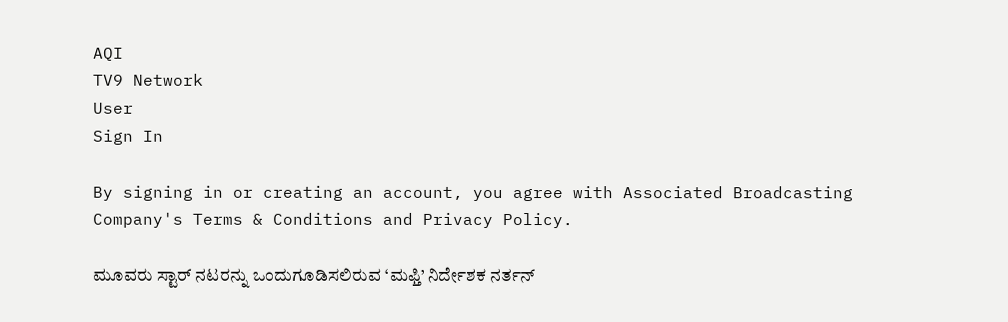AQI
TV9 Network
User
Sign In

By signing in or creating an account, you agree with Associated Broadcasting Company's Terms & Conditions and Privacy Policy.

ಮೂವರು ಸ್ಟಾರ್ ನಟರನ್ನು ಒಂದುಗೂಡಿಸಲಿರುವ ‘ಮಫ್ತಿ’ ನಿರ್ದೇಶಕ ನರ್ತನ್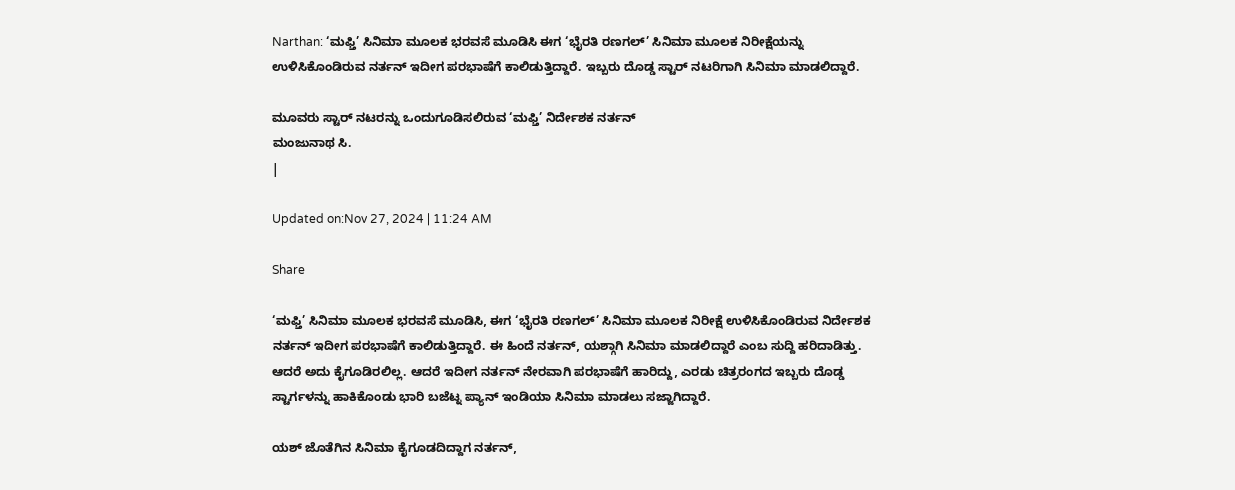Narthan: ‘ಮಫ್ತಿ’ ಸಿನಿಮಾ ಮೂಲಕ ಭರವಸೆ ಮೂಡಿಸಿ ಈಗ ‘ಭೈರತಿ ರಣಗಲ್’ ಸಿನಿಮಾ ಮೂಲಕ ನಿರೀಕ್ಷೆಯನ್ನು ಉಳಿಸಿಕೊಂಡಿರುವ ನರ್ತನ್ ಇದೀಗ ಪರಭಾಷೆಗೆ ಕಾಲಿಡುತ್ತಿದ್ದಾರೆ. ಇಬ್ಬರು ದೊಡ್ಡ ಸ್ಟಾರ್ ನಟರಿಗಾಗಿ ಸಿನಿಮಾ ಮಾಡಲಿದ್ದಾರೆ.

ಮೂವರು ಸ್ಟಾರ್ ನಟರನ್ನು ಒಂದುಗೂಡಿಸಲಿರುವ ‘ಮಫ್ತಿ’ ನಿರ್ದೇಶಕ ನರ್ತನ್
ಮಂಜುನಾಥ ಸಿ.
|

Updated on:Nov 27, 2024 | 11:24 AM

Share

‘ಮಫ್ತಿ’ ಸಿನಿಮಾ ಮೂಲಕ ಭರವಸೆ ಮೂಡಿಸಿ, ಈಗ ‘ಭೈರತಿ ರಣಗಲ್’ ಸಿನಿಮಾ ಮೂಲಕ ನಿರೀಕ್ಷೆ ಉಳಿಸಿಕೊಂಡಿರುವ ನಿರ್ದೇಶಕ ನರ್ತನ್ ಇದೀಗ ಪರಭಾಷೆಗೆ ಕಾಲಿಡುತ್ತಿದ್ದಾರೆ. ಈ ಹಿಂದೆ ನರ್ತನ್, ಯಶ್ಗಾಗಿ ಸಿನಿಮಾ ಮಾಡಲಿದ್ದಾರೆ ಎಂಬ ಸುದ್ದಿ ಹರಿದಾಡಿತ್ತು. ಆದರೆ ಅದು ಕೈಗೂಡಿರಲಿಲ್ಲ. ಆದರೆ ಇದೀಗ ನರ್ತನ್ ನೇರವಾಗಿ ಪರಭಾಷೆಗೆ ಹಾರಿದ್ದು, ಎರಡು ಚಿತ್ರರಂಗದ ಇಬ್ಬರು ದೊಡ್ಡ ಸ್ಟಾರ್ಗಳನ್ನು ಹಾಕಿಕೊಂಡು ಭಾರಿ ಬಜೆಟ್ನ ಪ್ಯಾನ್ ಇಂಡಿಯಾ ಸಿನಿಮಾ ಮಾಡಲು ಸಜ್ಜಾಗಿದ್ದಾರೆ.

ಯಶ್ ಜೊತೆಗಿನ ಸಿನಿಮಾ ಕೈಗೂಡದಿದ್ದಾಗ ನರ್ತನ್,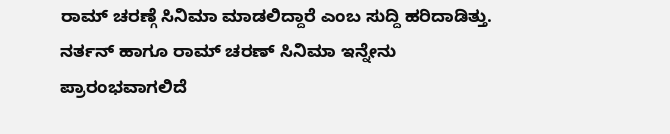ರಾಮ್ ಚರಣ್ಗೆ ಸಿನಿಮಾ ಮಾಡಲಿದ್ದಾರೆ ಎಂಬ ಸುದ್ದಿ ಹರಿದಾಡಿತ್ತು. ನರ್ತನ್ ಹಾಗೂ ರಾಮ್ ಚರಣ್ ಸಿನಿಮಾ ಇನ್ನೇನು ಪ್ರಾರಂಭವಾಗಲಿದೆ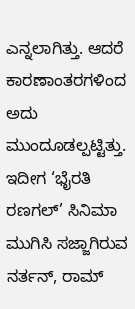ಎನ್ನಲಾಗಿತ್ತು. ಆದರೆ ಕಾರಣಾಂತರಗಳಿಂದ ಅದು ಮುಂದೂಡಲ್ಪಟ್ಟಿತ್ತು. ಇದೀಗ ‘ಭೈರತಿ ರಣಗಲ್’ ಸಿನಿಮಾ ಮುಗಿಸಿ ಸಜ್ಜಾಗಿರುವ ನರ್ತನ್, ರಾಮ್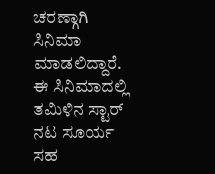ಚರಣ್ಗಾಗಿ ಸಿನಿಮಾ ಮಾಡಲಿದ್ದಾರೆ. ಈ ಸಿನಿಮಾದಲ್ಲಿ ತಮಿಳಿನ ಸ್ಟಾರ್ ನಟ ಸೂರ್ಯ ಸಹ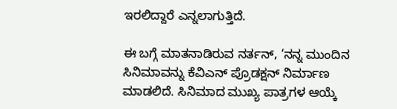ಇರಲಿದ್ದಾರೆ ಎನ್ನಲಾಗುತ್ತಿದೆ.

ಈ ಬಗ್ಗೆ ಮಾತನಾಡಿರುವ ನರ್ತನ್, ‘ನನ್ನ ಮುಂದಿನ ಸಿನಿಮಾವನ್ನು ಕೆವಿಎನ್ ಪ್ರೊಡಕ್ಷನ್ ನಿರ್ಮಾಣ ಮಾಡಲಿದೆ. ಸಿನಿಮಾದ ಮುಖ್ಯ ಪಾತ್ರಗಳ ಆಯ್ಕೆ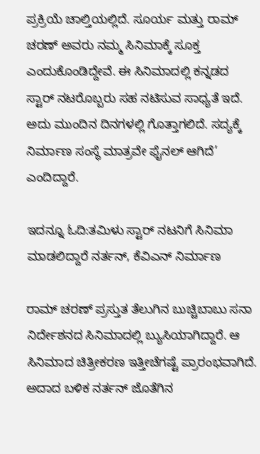ಪ್ರಕ್ರಿಯೆ ಚಾಲ್ತಿಯಲ್ಲಿದೆ. ಸೂರ್ಯ ಮತ್ತು ರಾಮ್ ಚರಣ್ ಅವರು ನಮ್ಮ ಸಿನಿಮಾಕ್ಕೆ ಸೂಕ್ತ ಎಂದುಕೊಂಡಿದ್ದೇವೆ. ಈ ಸಿನಿಮಾದಲ್ಲಿ ಕನ್ನಡದ ಸ್ಟಾರ್ ನಟರೊಬ್ಬರು ಸಹ ನಟಿಸುವ ಸಾಧ್ಯತೆ ಇದೆ. ಅದು ಮುಂದಿನ ದಿನಗಳಲ್ಲಿ ಗೊತ್ತಾಗಲಿದೆ. ಸದ್ಯಕ್ಕೆ ನಿರ್ಮಾಣ ಸಂಸ್ಥೆ ಮಾತ್ರವೇ ಫೈನಲ್ ಆಗಿದೆ’ ಎಂದಿದ್ದಾರೆ.

ಇದನ್ನೂ ಓದಿ:ತಮಿಳು ಸ್ಟಾರ್ ನಟನಿಗೆ ಸಿನಿಮಾ ಮಾಡಲಿದ್ದಾರೆ ನರ್ತನ್, ಕೆವಿಎನ್ ನಿರ್ಮಾಣ

ರಾಮ್ ಚರಣ್ ಪ್ರಸ್ತುತ ತೆಲುಗಿನ ಬುಚ್ಚಿಬಾಬು ಸನಾ ನಿರ್ದೇಶನದ ಸಿನಿಮಾದಲ್ಲಿ ಬ್ಯುಸಿಯಾಗಿದ್ದಾರೆ. ಆ ಸಿನಿಮಾದ ಚಿತ್ರೀಕರಣ ಇತ್ತೀಚೆಗಷ್ಟೆ ಪ್ರಾರಂಭವಾಗಿದೆ. ಅದಾದ ಬಳಿಕ ನರ್ತನ್ ಜೊತೆಗಿನ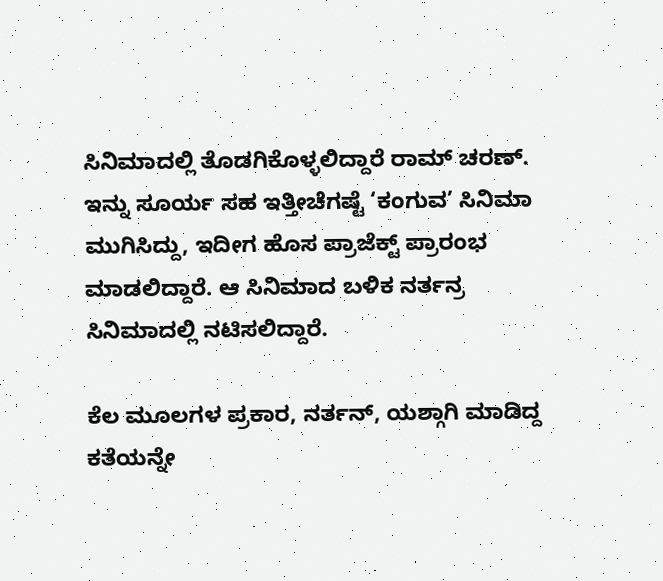ಸಿನಿಮಾದಲ್ಲಿ ತೊಡಗಿಕೊಳ್ಳಲಿದ್ದಾರೆ ರಾಮ್ ಚರಣ್. ಇನ್ನು ಸೂರ್ಯ ಸಹ ಇತ್ತೀಚೆಗಷ್ಟೆ ‘ಕಂಗುವ’ ಸಿನಿಮಾ ಮುಗಿಸಿದ್ದು, ಇದೀಗ ಹೊಸ ಪ್ರಾಜೆಕ್ಟ್ ಪ್ರಾರಂಭ ಮಾಡಲಿದ್ದಾರೆ. ಆ ಸಿನಿಮಾದ ಬಳಿಕ ನರ್ತನ್ರ ಸಿನಿಮಾದಲ್ಲಿ ನಟಿಸಲಿದ್ದಾರೆ.

ಕೆಲ ಮೂಲಗಳ ಪ್ರಕಾರ, ನರ್ತನ್, ಯಶ್ಗಾಗಿ ಮಾಡಿದ್ದ ಕತೆಯನ್ನೇ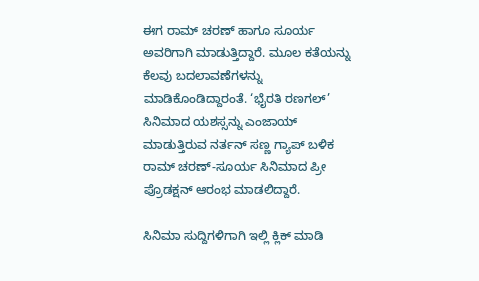ಈಗ ರಾಮ್ ಚರಣ್ ಹಾಗೂ ಸೂರ್ಯ ಅವರಿಗಾಗಿ ಮಾಡುತ್ತಿದ್ದಾರೆ. ಮೂಲ ಕತೆಯನ್ನು ಕೆಲವು ಬದಲಾವಣೆಗಳನ್ನು ಮಾಡಿಕೊಂಡಿದ್ದಾರಂತೆ. ‘ಭೈರತಿ ರಣಗಲ್’ ಸಿನಿಮಾದ ಯಶಸ್ಸನ್ನು ಎಂಜಾಯ್ ಮಾಡುತ್ತಿರುವ ನರ್ತನ್ ಸಣ್ಣ ಗ್ಯಾಪ್ ಬಳಿಕ ರಾಮ್ ಚರಣ್-ಸೂರ್ಯ ಸಿನಿಮಾದ ಪ್ರೀ ಪ್ರೊಡಕ್ಷನ್ ಆರಂಭ ಮಾಡಲಿದ್ದಾರೆ.

ಸಿನಿಮಾ ಸುದ್ದಿಗಳಿಗಾಗಿ ಇಲ್ಲಿ ಕ್ಲಿಕ್ ಮಾಡಿ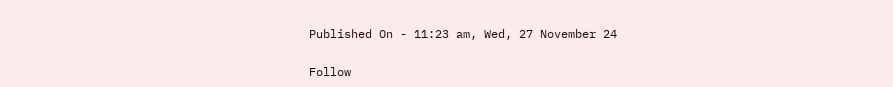Published On - 11:23 am, Wed, 27 November 24

Follow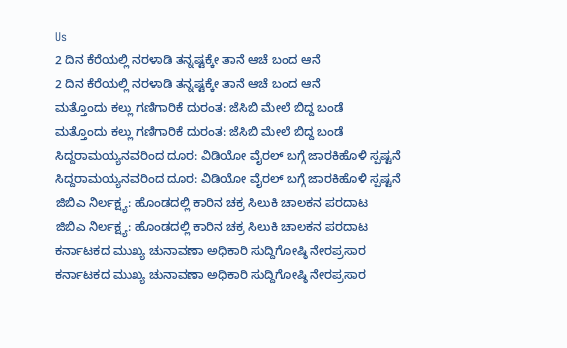Us
2 ದಿನ ಕೆರೆಯಲ್ಲಿ ನರಳಾಡಿ ತನ್ನಷ್ಟಕ್ಕೇ ತಾನೆ ಆಚೆ ಬಂದ ಆನೆ
2 ದಿನ ಕೆರೆಯಲ್ಲಿ ನರಳಾಡಿ ತನ್ನಷ್ಟಕ್ಕೇ ತಾನೆ ಆಚೆ ಬಂದ ಆನೆ
ಮತ್ತೊಂದು ಕಲ್ಲು ಗಣಿಗಾರಿಕೆ ದುರಂತ: ಜೆಸಿಬಿ ಮೇಲೆ ಬಿದ್ದ ಬಂಡೆ
ಮತ್ತೊಂದು ಕಲ್ಲು ಗಣಿಗಾರಿಕೆ ದುರಂತ: ಜೆಸಿಬಿ ಮೇಲೆ ಬಿದ್ದ ಬಂಡೆ
ಸಿದ್ದರಾಮಯ್ಯನವರಿಂದ ದೂರ: ವಿಡಿಯೋ ವೈರಲ್ ಬಗ್ಗೆ ಜಾರಕಿಹೊಳಿ ಸ್ಪಷ್ಟನೆ
ಸಿದ್ದರಾಮಯ್ಯನವರಿಂದ ದೂರ: ವಿಡಿಯೋ ವೈರಲ್ ಬಗ್ಗೆ ಜಾರಕಿಹೊಳಿ ಸ್ಪಷ್ಟನೆ
ಜಿಬಿಎ ನಿರ್ಲಕ್ಷ್ಯ: ಹೊಂಡದಲ್ಲಿ ಕಾರಿನ ಚಕ್ರ ಸಿಲುಕಿ ಚಾಲಕನ ಪರದಾಟ
ಜಿಬಿಎ ನಿರ್ಲಕ್ಷ್ಯ: ಹೊಂಡದಲ್ಲಿ ಕಾರಿನ ಚಕ್ರ ಸಿಲುಕಿ ಚಾಲಕನ ಪರದಾಟ
ಕರ್ನಾಟಕದ ಮುಖ್ಯ ಚುನಾವಣಾ ಅಧಿಕಾರಿ ಸುದ್ದಿಗೋಷ್ಠಿ ನೇರಪ್ರಸಾರ
ಕರ್ನಾಟಕದ ಮುಖ್ಯ ಚುನಾವಣಾ ಅಧಿಕಾರಿ ಸುದ್ದಿಗೋಷ್ಠಿ ನೇರಪ್ರಸಾರ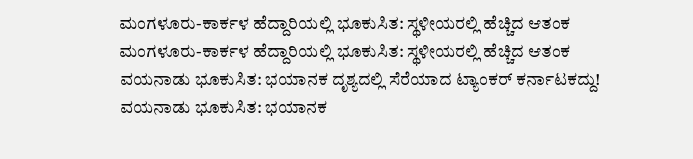ಮಂಗಳೂರು-ಕಾರ್ಕಳ ಹೆದ್ದಾರಿಯಲ್ಲಿ ಭೂಕುಸಿತ: ಸ್ಥಳೀಯರಲ್ಲಿ ಹೆಚ್ಚಿದ ಆತಂಕ
ಮಂಗಳೂರು-ಕಾರ್ಕಳ ಹೆದ್ದಾರಿಯಲ್ಲಿ ಭೂಕುಸಿತ: ಸ್ಥಳೀಯರಲ್ಲಿ ಹೆಚ್ಚಿದ ಆತಂಕ
ವಯನಾಡು ಭೂಕುಸಿತ: ಭಯಾನಕ ದೃಶ್ಯದಲ್ಲಿ ಸೆರೆಯಾದ ಟ್ಯಾಂಕರ್ ಕರ್ನಾಟಕದ್ದು!
ವಯನಾಡು ಭೂಕುಸಿತ: ಭಯಾನಕ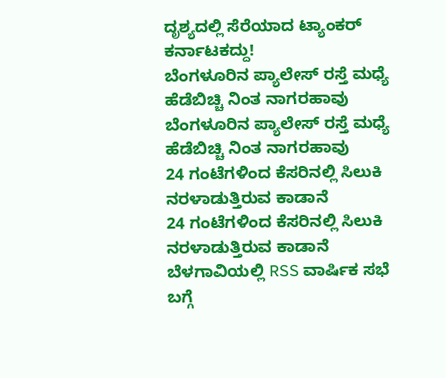ದೃಶ್ಯದಲ್ಲಿ ಸೆರೆಯಾದ ಟ್ಯಾಂಕರ್ ಕರ್ನಾಟಕದ್ದು!
ಬೆಂಗಳೂರಿನ ಪ್ಯಾಲೇಸ್ ರಸ್ತೆ ಮಧ್ಯೆ ಹೆಡೆಬಿಚ್ಚಿ ನಿಂತ ನಾಗರಹಾವು
ಬೆಂಗಳೂರಿನ ಪ್ಯಾಲೇಸ್ ರಸ್ತೆ ಮಧ್ಯೆ ಹೆಡೆಬಿಚ್ಚಿ ನಿಂತ ನಾಗರಹಾವು
24 ಗಂಟೆಗಳಿಂದ ಕೆಸರಿನಲ್ಲಿ ಸಿಲುಕಿ ನರಳಾಡುತ್ತಿರುವ ಕಾಡಾನೆ
24 ಗಂಟೆಗಳಿಂದ ಕೆಸರಿನಲ್ಲಿ ಸಿಲುಕಿ ನರಳಾಡುತ್ತಿರುವ ಕಾಡಾನೆ
ಬೆಳಗಾವಿಯಲ್ಲಿ RSS ವಾರ್ಷಿಕ ಸಭೆ ಬಗ್ಗೆ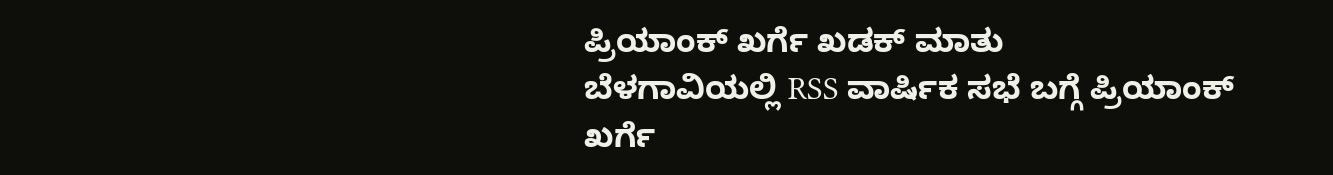ಪ್ರಿಯಾಂಕ್ ಖರ್ಗೆ ಖಡಕ್ ಮಾತು
ಬೆಳಗಾವಿಯಲ್ಲಿ RSS ವಾರ್ಷಿಕ ಸಭೆ ಬಗ್ಗೆ ಪ್ರಿಯಾಂಕ್ ಖರ್ಗೆ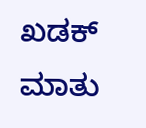ಖಡಕ್ ಮಾತು